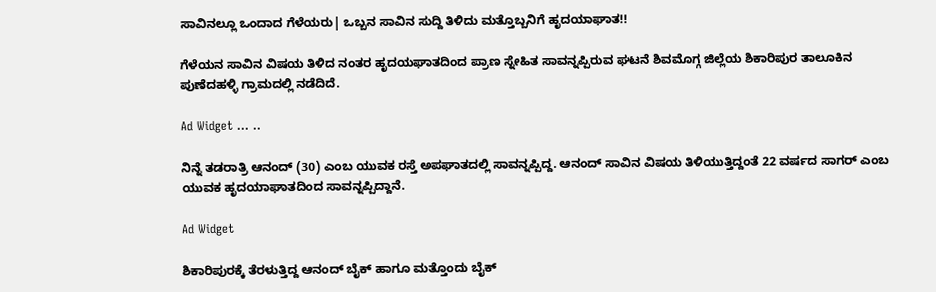ಸಾವಿನಲ್ಲೂ ಒಂದಾದ ಗೆಳೆಯರು| ಒಬ್ಬನ ಸಾವಿನ ಸುದ್ದಿ ತಿಳಿದು ಮತ್ತೊಬ್ಬನಿಗೆ ಹೃದಯಾಘಾತ!!

ಗೆಳೆಯನ ಸಾವಿನ ವಿಷಯ ತಿಳಿದ ನಂತರ ಹೃದಯಘಾತದಿಂದ ಪ್ರಾಣ ಸ್ನೇಹಿತ ಸಾವನ್ನಪ್ಪಿರುವ ಘಟನೆ ಶಿವಮೊಗ್ಗ ಜಿಲ್ಲೆಯ ಶಿಕಾರಿಪುರ ತಾಲೂಕಿನ ಪುಣೆದಹಳ್ಳಿ ಗ್ರಾಮದಲ್ಲಿ ನಡೆದಿದೆ.

Ad Widget ... ..

ನಿನ್ನೆ ತಡರಾತ್ರಿ ಆನಂದ್ (30) ಎಂಬ ಯುವಕ ರಸ್ತೆ ಅಪಘಾತದಲ್ಲಿ ಸಾವನ್ನಪ್ಪಿದ್ದ. ಆನಂದ್ ಸಾವಿನ ವಿಷಯ ತಿಳಿಯುತ್ತಿದ್ದಂತೆ 22 ವರ್ಷದ ಸಾಗರ್ ಎಂಬ ಯುವಕ ಹೃದಯಾಘಾತದಿಂದ ಸಾವನ್ನಪ್ಪಿದ್ದಾನೆ.

Ad Widget

ಶಿಕಾರಿಪುರಕ್ಕೆ ತೆರಳುತ್ತಿದ್ದ ಆನಂದ್ ಬೈಕ್ ಹಾಗೂ ಮತ್ತೊಂದು ಬೈಕ್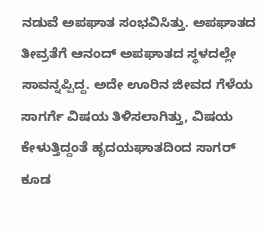ನಡುವೆ ಅಪಘಾತ ಸಂಭವಿಸಿತ್ತು. ಅಪಘಾತದ ತೀವ್ರತೆಗೆ ಆನಂದ್ ಅಪಘಾತದ ಸ್ಥಳದಲ್ಲೇ ಸಾವನ್ನಪ್ಪಿದ್ದ. ಅದೇ ಊರಿನ ಜೀವದ ಗೆಳೆಯ ಸಾಗರ್ಗೆ ವಿಷಯ ತಿಳಿಸಲಾಗಿತ್ತು, ವಿಷಯ ಕೇಳುತ್ತಿದ್ದಂತೆ ಹೃದಯಘಾತದಿಂದ ಸಾಗರ್ ಕೂಡ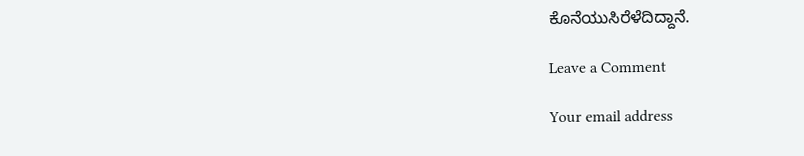ಕೊನೆಯುಸಿರೆಳೆದಿದ್ದಾನೆ.

Leave a Comment

Your email address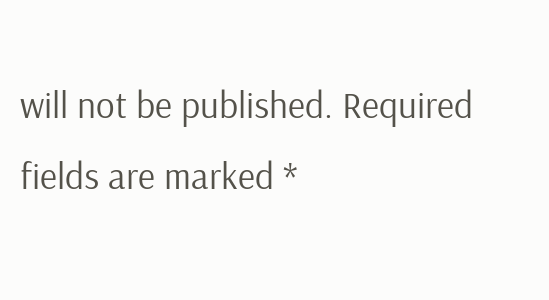will not be published. Required fields are marked *